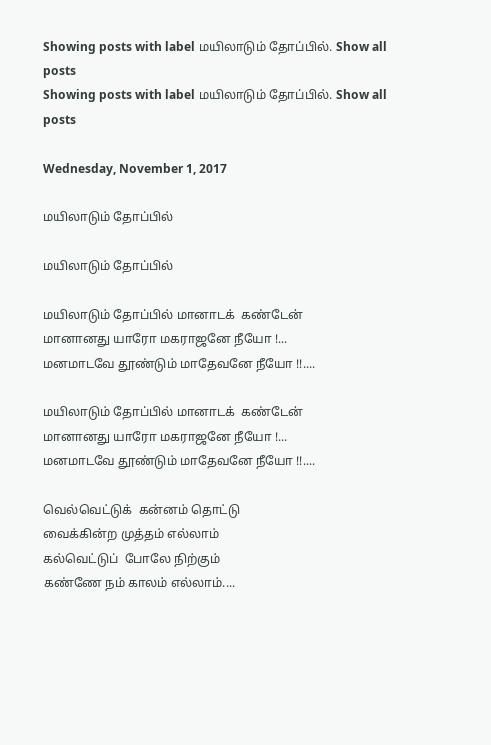Showing posts with label மயிலாடும் தோப்பில். Show all posts
Showing posts with label மயிலாடும் தோப்பில். Show all posts

Wednesday, November 1, 2017

மயிலாடும் தோப்பில்

மயிலாடும் தோப்பில்

மயிலாடும் தோப்பில் மானாடக்  கண்டேன்
மானானது யாரோ மகராஜனே நீயோ !...
மனமாடவே தூண்டும் மாதேவனே நீயோ !!....

மயிலாடும் தோப்பில் மானாடக்  கண்டேன்
மானானது யாரோ மகராஜனே நீயோ !...
மனமாடவே தூண்டும் மாதேவனே நீயோ !!....

வெல்வெட்டுக்  கன்னம் தொட்டு
வைக்கின்ற முத்தம் எல்லாம்
கல்வெட்டுப்  போலே நிற்கும்
கண்ணே நம் காலம் எல்லாம்....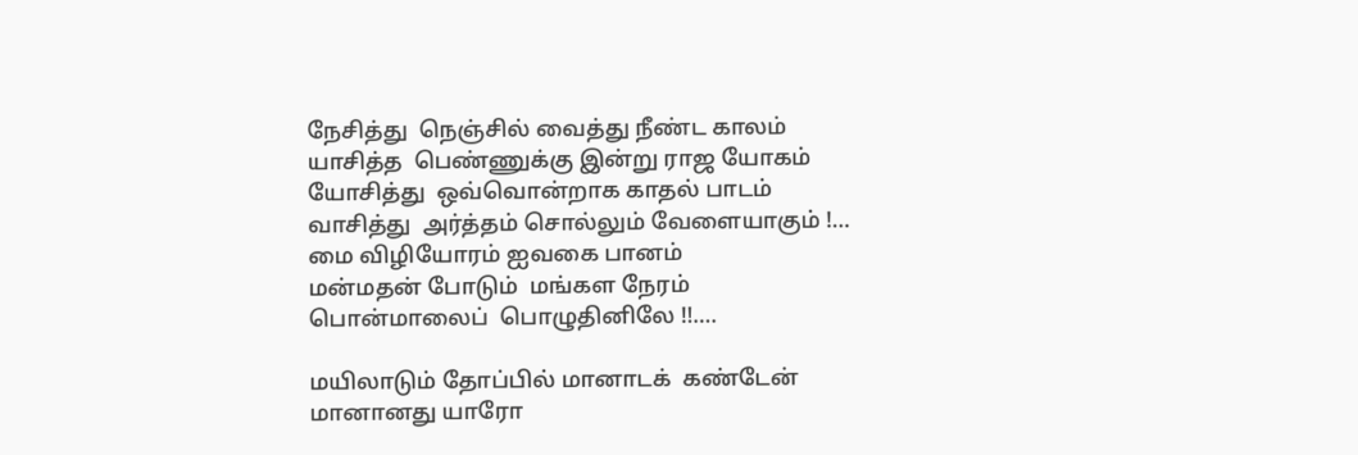நேசித்து  நெஞ்சில் வைத்து நீண்ட காலம்
யாசித்த  பெண்ணுக்கு இன்று ராஜ யோகம்
யோசித்து  ஒவ்வொன்றாக காதல் பாடம்
வாசித்து  அர்த்தம் சொல்லும் வேளையாகும் !...
மை விழியோரம் ஐவகை பானம்
மன்மதன் போடும்  மங்கள நேரம்
பொன்மாலைப்  பொழுதினிலே !!....

மயிலாடும் தோப்பில் மானாடக்  கண்டேன்
மானானது யாரோ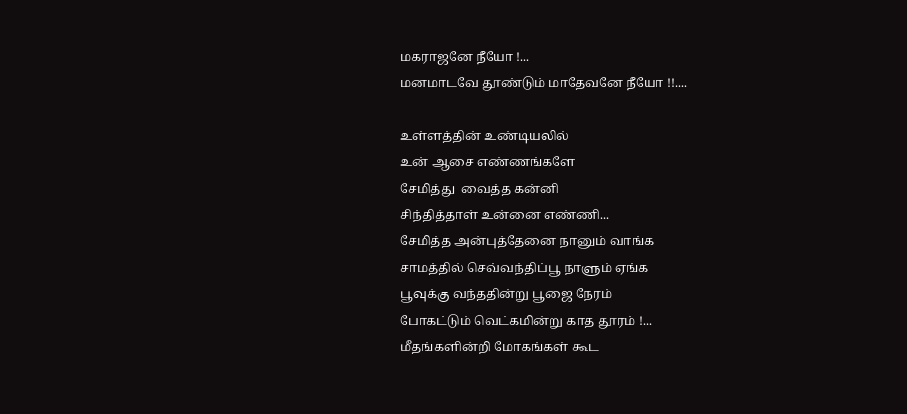மகராஜனே நீயோ !...
மனமாடவே தூண்டும் மாதேவனே நீயோ !!....

உள்ளத்தின் உண்டியலில்
உன் ஆசை எண்ணங்களே
சேமித்து  வைத்த கன்னி
சிந்தித்தாள் உன்னை எண்ணி...
சேமித்த அன்புத்தேனை நானும் வாங்க
சாமத்தில் செவ்வந்திப்பூ நாளும் ஏங்க
பூவுக்கு வந்ததின்று பூஜை நேரம்
போகட்டும் வெட்கமின்று காத தூரம் !...
மீதங்களின்றி மோகங்கள் கூட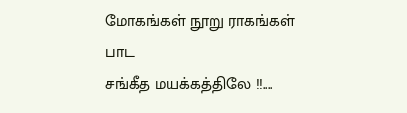மோகங்கள் நூறு ராகங்கள் பாட
சங்கீத மயக்கத்திலே !!....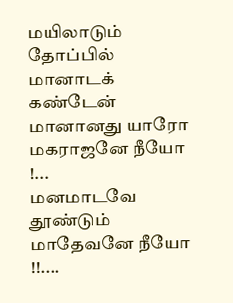மயிலாடும் தோப்பில் மானாடக்  கண்டேன்
மானானது யாரோ மகராஜனே நீயோ !...
மனமாடவே தூண்டும் மாதேவனே நீயோ !!....